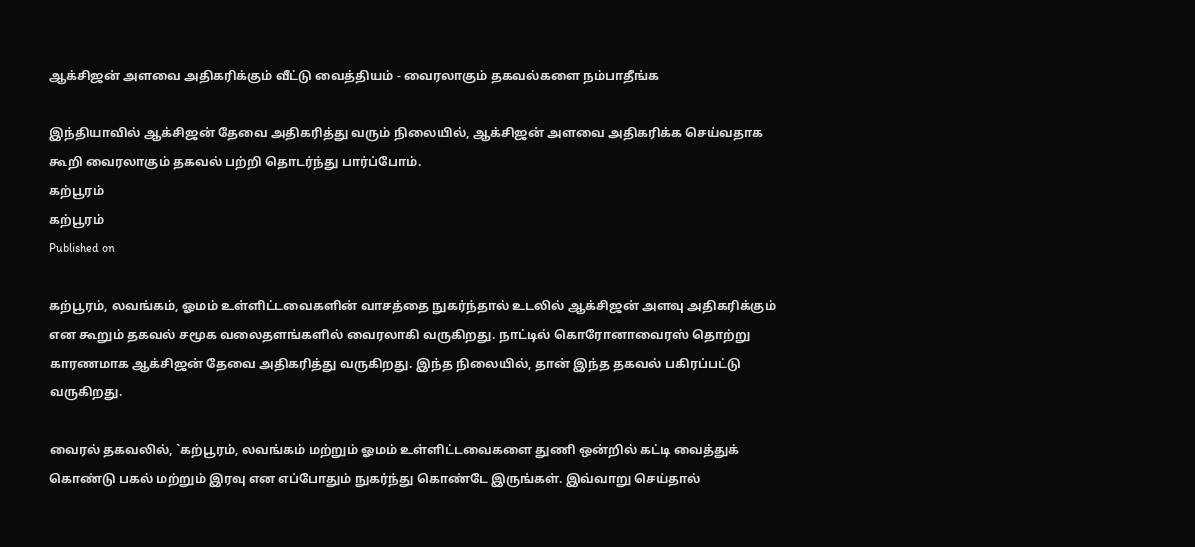ஆக்சிஜன் அளவை அதிகரிக்கும் வீட்டு வைத்தியம் - வைரலாகும் தகவல்களை நம்பாதீங்க

இந்தியாவில் ஆக்சிஜன் தேவை அதிகரித்து வரும் நிலையில், ஆக்சிஜன் அளவை அதிகரிக்க செய்வதாக கூறி வைரலாகும் தகவல் பற்றி தொடர்ந்து பார்ப்போம்.
கற்பூரம்
கற்பூரம்
Published on

கற்பூரம், லவங்கம், ஓமம் உள்ளிட்டவைகளின் வாசத்தை நுகர்ந்தால் உடலில் ஆக்சிஜன் அளவு அதிகரிக்கும் என கூறும் தகவல் சமூக வலைதளங்களில் வைரலாகி வருகிறது. நாட்டில் கொரோனாவைரஸ் தொற்று காரணமாக ஆக்சிஜன் தேவை அதிகரித்து வருகிறது. இந்த நிலையில், தான் இந்த தகவல் பகிரப்பட்டு வருகிறது.

வைரல் தகவலில், `கற்பூரம், லவங்கம் மற்றும் ஓமம் உள்ளிட்டவைகளை துணி ஒன்றில் கட்டி வைத்துக் கொண்டு பகல் மற்றும் இரவு என எப்போதும் நுகர்ந்து கொண்டே இருங்கள். இவ்வாறு செய்தால்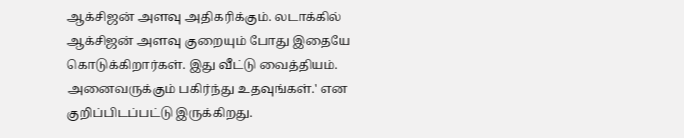ஆக்சிஜன் அளவு அதிகரிக்கும். லடாக்கில் ஆக்சிஜன் அளவு குறையும் போது இதையே கொடுக்கிறார்கள். இது வீட்டு வைத்தியம். அனைவருக்கும் பகிர்ந்து உதவுங்கள்.' என குறிப்பிடப்பட்டு இருக்கிறது.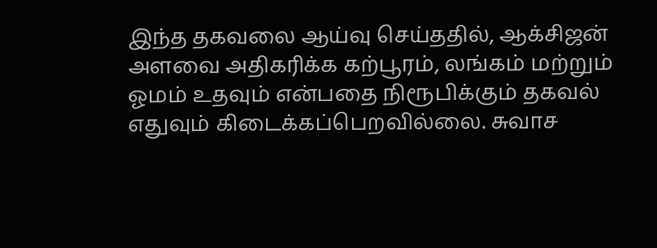இந்த தகவலை ஆய்வு செய்ததில், ஆக்சிஜன் அளவை அதிகரிக்க கற்பூரம், லங்கம் மற்றும் ஓமம் உதவும் என்பதை நிரூபிக்கும் தகவல் எதுவும் கிடைக்கப்பெறவில்லை. சுவாச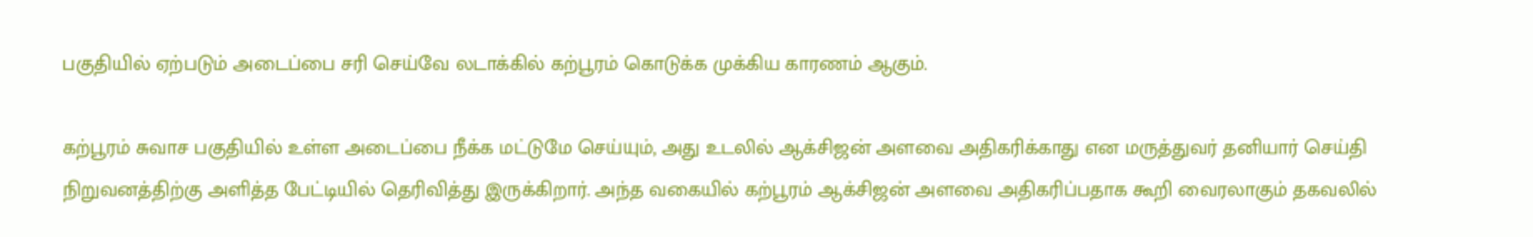பகுதியில் ஏற்படும் அடைப்பை சரி செய்வே லடாக்கில் கற்பூரம் கொடுக்க முக்கிய காரணம் ஆகும்.

கற்பூரம் சுவாச பகுதியில் உள்ள அடைப்பை நீக்க மட்டுமே செய்யும், அது உடலில் ஆக்சிஜன் அளவை அதிகரிக்காது என மருத்துவர் தனியார் செய்தி நிறுவனத்திற்கு அளித்த பேட்டியில் தெரிவித்து இருக்கிறார். அந்த வகையில் கற்பூரம் ஆக்சிஜன் அளவை அதிகரிப்பதாக கூறி வைரலாகும் தகவலில்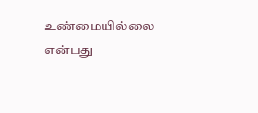உண்மையில்லை என்பது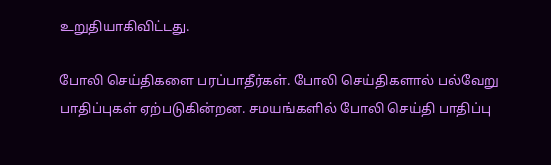உறுதியாகிவிட்டது.

போலி செய்திகளை பரப்பாதீர்கள். போலி செய்திகளால் பல்வேறு பாதிப்புகள் ஏற்படுகின்றன. சமயங்களில் போலி செய்தி பாதிப்பு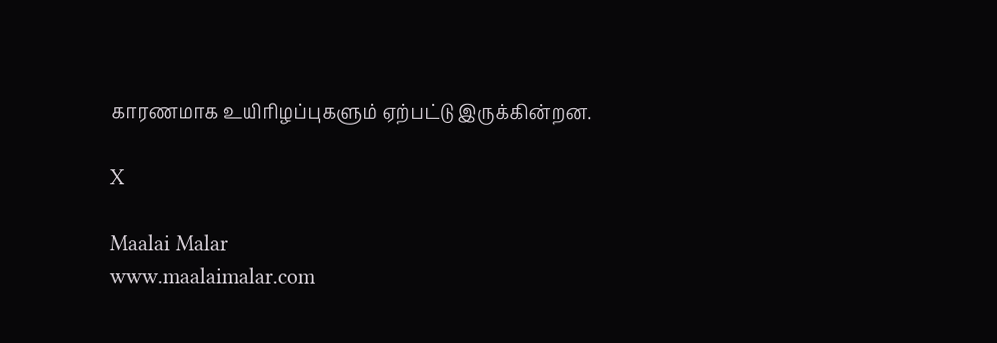காரணமாக உயிரிழப்புகளும் ஏற்பட்டு இருக்கின்றன.

X

Maalai Malar
www.maalaimalar.com